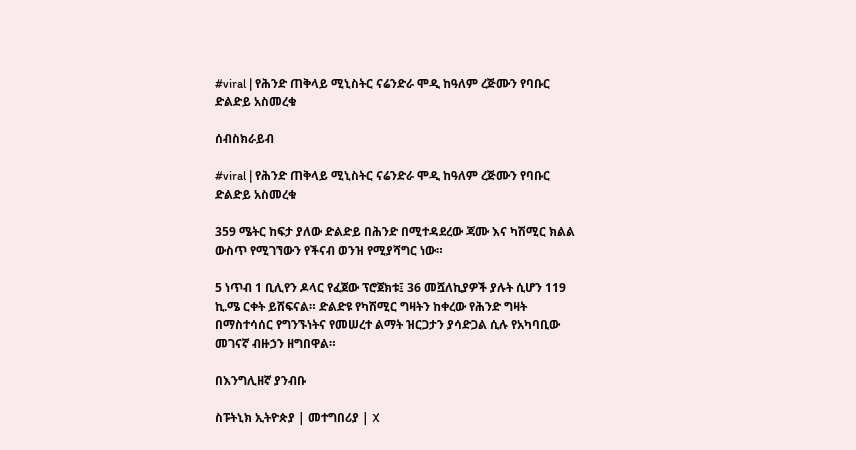#viral | የሕንድ ጠቅላይ ሚኒስትር ናሬንድራ ሞዲ ከዓለም ረጅሙን የባቡር ድልድይ አስመረቁ

ሰብስክራይብ

#viral | የሕንድ ጠቅላይ ሚኒስትር ናሬንድራ ሞዲ ከዓለም ረጅሙን የባቡር ድልድይ አስመረቁ

359 ሜትር ከፍታ ያለው ድልድይ በሕንድ በሚተዳደረው ጃሙ እና ካሽሚር ክልል ውስጥ የሚገኘውን የችናብ ወንዝ የሚያሻግር ነው።

5 ነጥብ 1 ቢሊየን ዶላር የፈጀው ፕሮጀክቱ፤ 36 መሿለኪያዎች ያሉት ሲሆን 119 ኪ.ሜ ርቀት ይሸፍናል። ድልድዩ የካሽሚር ግዛትን ከቀረው የሕንድ ግዛት በማስተሳሰር የግንኙነትና የመሠረተ ልማት ዝርጋታን ያሳድጋል ሲሉ የአካባቢው መገናኛ ብዙኃን ዘግበዋል።

በእንግሊዘኛ ያንብቡ

ስፑትኒክ ኢትዮጵያ | መተግበሪያ | X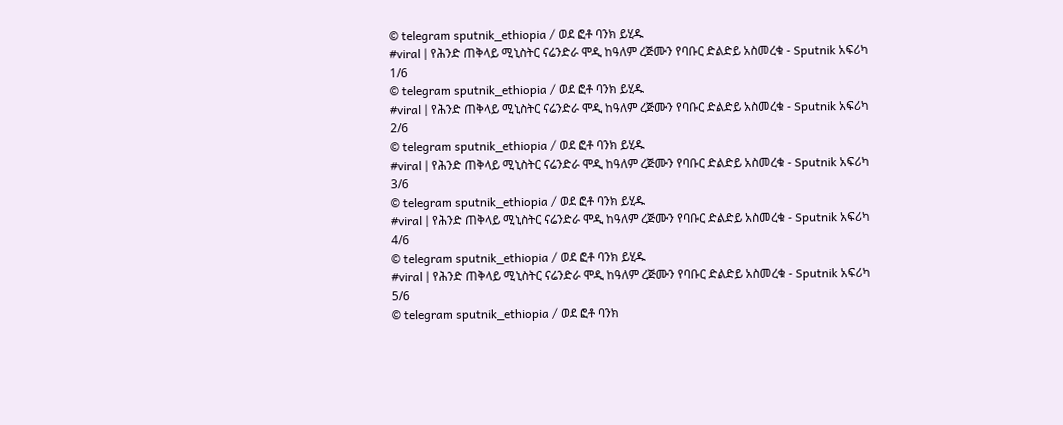© telegram sputnik_ethiopia / ወደ ፎቶ ባንክ ይሂዱ
#viral | የሕንድ ጠቅላይ ሚኒስትር ናሬንድራ ሞዲ ከዓለም ረጅሙን የባቡር ድልድይ አስመረቁ - Sputnik አፍሪካ
1/6
© telegram sputnik_ethiopia / ወደ ፎቶ ባንክ ይሂዱ
#viral | የሕንድ ጠቅላይ ሚኒስትር ናሬንድራ ሞዲ ከዓለም ረጅሙን የባቡር ድልድይ አስመረቁ - Sputnik አፍሪካ
2/6
© telegram sputnik_ethiopia / ወደ ፎቶ ባንክ ይሂዱ
#viral | የሕንድ ጠቅላይ ሚኒስትር ናሬንድራ ሞዲ ከዓለም ረጅሙን የባቡር ድልድይ አስመረቁ - Sputnik አፍሪካ
3/6
© telegram sputnik_ethiopia / ወደ ፎቶ ባንክ ይሂዱ
#viral | የሕንድ ጠቅላይ ሚኒስትር ናሬንድራ ሞዲ ከዓለም ረጅሙን የባቡር ድልድይ አስመረቁ - Sputnik አፍሪካ
4/6
© telegram sputnik_ethiopia / ወደ ፎቶ ባንክ ይሂዱ
#viral | የሕንድ ጠቅላይ ሚኒስትር ናሬንድራ ሞዲ ከዓለም ረጅሙን የባቡር ድልድይ አስመረቁ - Sputnik አፍሪካ
5/6
© telegram sputnik_ethiopia / ወደ ፎቶ ባንክ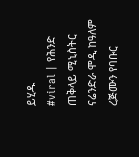ይሂዱ
#viral | የሕንድ ጠቅላይ ሚኒስትር ናሬንድራ ሞዲ ከዓለም ረጅሙን የባቡር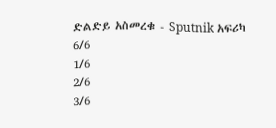ድልድይ አስመረቁ - Sputnik አፍሪካ
6/6
1/6
2/6
3/6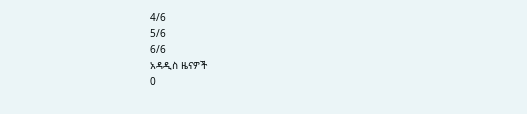4/6
5/6
6/6
አዳዲስ ዜናዎች
0